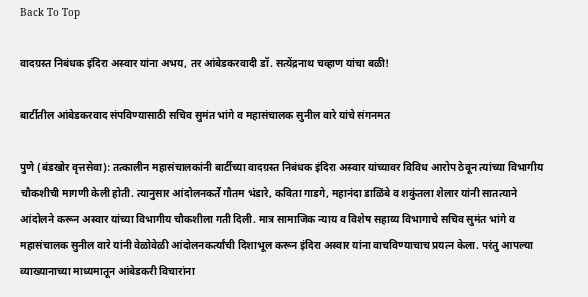Back To Top

वादग्रस्त निबंधक इंदिरा अस्वार यांना अभय, तर आंबेडकरवादी डॉ. सत्येंद्रनाथ चव्हाण यांचा बळी!

बार्टीतील आंबेडकरवाद संपविण्यासाठी सचिव सुमंत भांगे व महासंचालक सुनील वारे यांचे संगनमत

पुणे (बंडखोर वृत्तसेवा): तत्कालीन महासंचालकांनी बार्टीच्या वादग्रस्त निबंधक इंदिरा अस्वार यांच्यावर विविध आरोप ठेवून त्यांच्या विभागीय चौकशीची मागणी केली होती. त्यानुसार आंदोलनकर्ते गौतम भंडारे, कविता गाडगे, महानंदा डाळिंबे व शकुंतला शेलार यांनी सातत्याने आंदोलने करून अस्वार यांच्या विभागीय चौकशीला गती दिली. मात्र सामाजिक न्याय व विशेष सहाय्य विभागाचे सचिव सुमंत भांगे व महासंचालक सुनील वारे यांनी वेळोवेळी आंदोलनकर्त्यांची दिशाभूल करून इंदिरा अस्वार यांना वाचविण्याचाच प्रयत्न केला. परंतु आपल्या व्याख्यानाच्या माध्यमातून आंबेडकरी विचारांना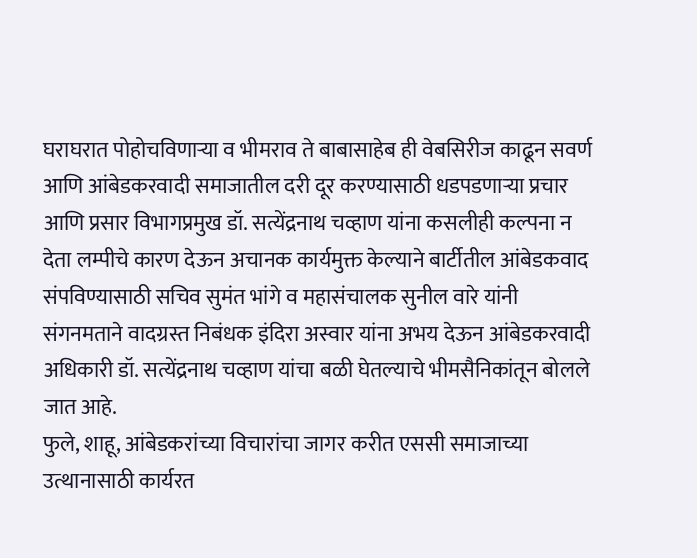घराघरात पोहोचविणाऱ्या व भीमराव ते बाबासाहेब ही वेबसिरीज काढून सवर्ण आणि आंबेडकरवादी समाजातील दरी दूर करण्यासाठी धडपडणाऱ्या प्रचार आणि प्रसार विभागप्रमुख डॉ. सत्येंद्रनाथ चव्हाण यांना कसलीही कल्पना न देता लम्पीचे कारण देऊन अचानक कार्यमुक्त केल्याने बार्टीतील आंबेडकवाद संपविण्यासाठी सचिव सुमंत भांगे व महासंचालक सुनील वारे यांनी संगनमताने वादग्रस्त निबंधक इंदिरा अस्वार यांना अभय देऊन आंबेडकरवादी अधिकारी डॉ. सत्येंद्रनाथ चव्हाण यांचा बळी घेतल्याचे भीमसैनिकांतून बोलले जात आहे.
फुले, शाहू, आंबेडकरांच्या विचारांचा जागर करीत एससी समाजाच्या उत्थानासाठी कार्यरत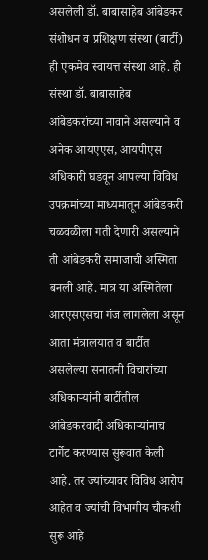असलेली डॉ. बाबासाहेब आंबेडकर संशोधन व प्रशिक्षण संस्था (बार्टी) ही एकमेव स्वायत्त संस्था आहे. ही संस्था डॉ. बाबासाहेब आंबेडकरांच्या नावाने असल्याने व अनेक आयएएस, आयपीएस अधिकारी घडवून आपल्या विविध उपक्रमांच्या माध्यमातून आंबेडकरी चळवळीला गती देणारी असल्याने ती आंबेडकरी समाजाची अस्मिता बनली आहे. मात्र या अस्मितेला आरएसएसचा गंज लागलेला असून आता मंत्रालयात व बार्टीत असलेल्या सनातनी विचारांच्या अधिकाऱ्यांनी बार्टीतील आंबेडकरवादी अधिकाऱ्यांनाच टार्गेट करण्यास सुरूवात केली आहे. तर ज्यांच्यावर विविध आरोप आहेत व ज्यांची विभागीय चौकशी सुरू आहे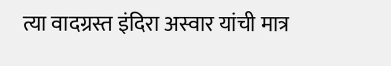त्या वादग्रस्त इंदिरा अस्वार यांची मात्र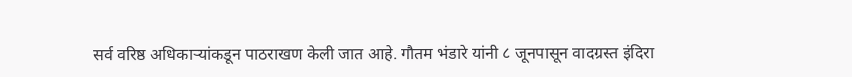सर्व वरिष्ठ अधिकाऱ्यांकडून पाठराखण केली जात आहे. गौतम भंडारे यांनी ८ जूनपासून वादग्रस्त इंदिरा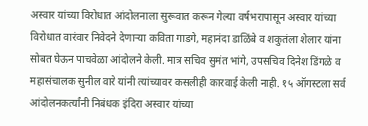अस्वार यांच्या विरोधात आंदोलनाला सुरूवात करून गेल्या वर्षभरापासून अस्वार यांच्या विरोधात वारंवार निवेदने देणाऱ्या कविता गाडगे, महानंदा डाळिंबे व शकुतंला शेलार यांना सोबत घेऊन पाचवेळा आंदोलने केली. मात्र सचिव सुमंत भांगे, उपसचिव दिनेश डिंगळे व महासंचालक सुनील वारे यांनी त्यांच्यावर कसलीही कारवाई केली नाही. १५ ऑगस्टला सर्व आंदोलनकर्त्यांनी निबंधक इंदिरा अस्वार यांच्या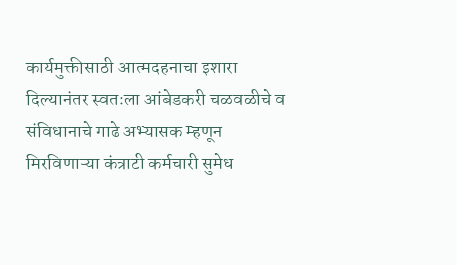कार्यमुक्तीसाठी आत्मदहनाचा इशारा दिल्यानंतर स्वतःला आंबेडकरी चळवळीचे व संविधानाचे गाढे अभ्यासक म्हणून मिरविणाऱ्या कंत्राटी कर्मचारी सुमेध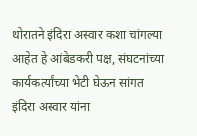थोरातने इंदिरा अस्वार कशा चांगल्या आहेत हे आंबेडकरी पक्ष, संघटनांच्या कार्यकर्त्यांच्या भेटी घेऊन सांगत इंदिरा अस्वार यांना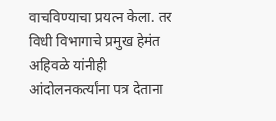वाचविण्याचा प्रयत्न केला. तर विधी विभागाचे प्रमुख हेमंत अहिवळे यांनीही आंदोलनकर्त्यांना पत्र देताना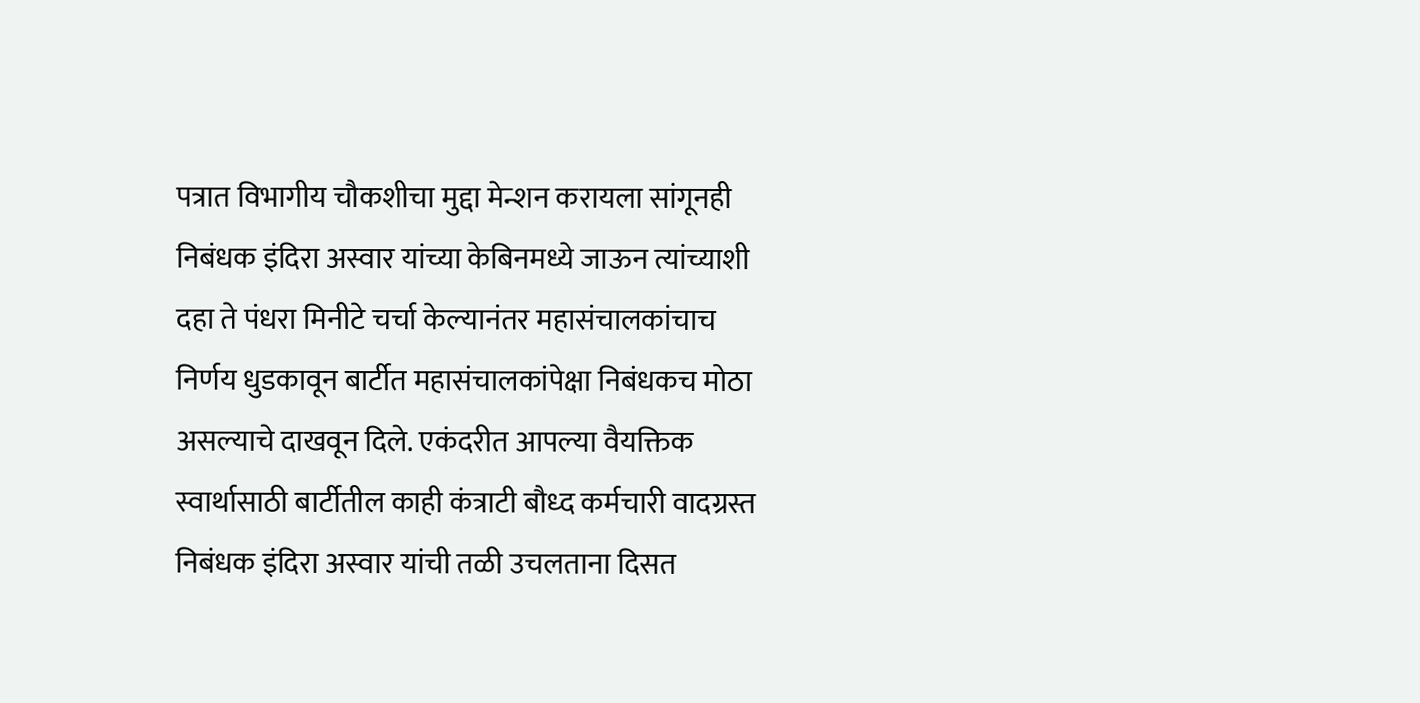पत्रात विभागीय चौकशीचा मुद्दा मेन्शन करायला सांगूनही निबंधक इंदिरा अस्वार यांच्या केबिनमध्ये जाऊन त्यांच्याशी दहा ते पंधरा मिनीटे चर्चा केल्यानंतर महासंचालकांचाच निर्णय धुडकावून बार्टीत महासंचालकांपेक्षा निबंधकच मोठा असल्याचे दाखवून दिले. एकंदरीत आपल्या वैयक्तिक स्वार्थासाठी बार्टीतील काही कंत्राटी बौध्द कर्मचारी वादग्रस्त निबंधक इंदिरा अस्वार यांची तळी उचलताना दिसत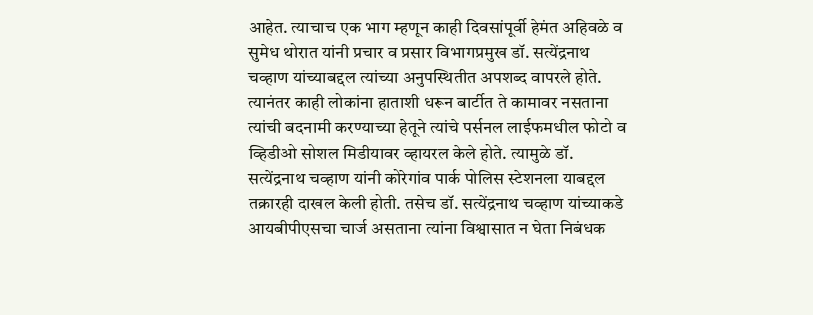आहेत. त्याचाच एक भाग म्हणून काही दिवसांपूर्वी हेमंत अहिवळे व सुमेध थोरात यांनी प्रचार व प्रसार विभागप्रमुख डॉ. सत्येंद्रनाथ चव्हाण यांच्याबद्दल त्यांच्या अनुपस्थितीत अपशब्द वापरले होते. त्यानंतर काही लोकांना हाताशी धरून बार्टीत ते कामावर नसताना त्यांची बदनामी करण्याच्या हेतूने त्यांचे पर्सनल लाईफमधील फोटो व व्हिडीओ सोशल मिडीयावर व्हायरल केले होते. त्यामुळे डॉ. सत्येंद्रनाथ चव्हाण यांनी कोरेगांव पार्क पोलिस स्टेशनला याबद्दल तक्रारही दाखल केली होती. तसेच डॉ. सत्येंद्रनाथ चव्हाण यांच्याकडे आयबीपीएसचा चार्ज असताना त्यांना विश्वासात न घेता निबंधक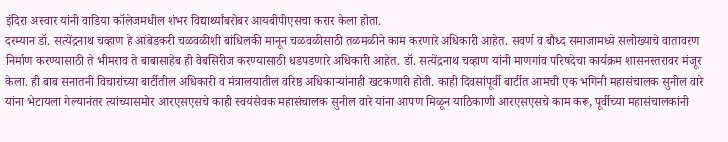इंदिरा अस्वार यांनी वाडिया कॉलेजमधील शंभर विद्यार्थ्यांबरोबर आयबीपीएसचा करार केला होता.
दरम्यान डॉ. सत्येंद्रनाथ चव्हाण हे आंबेडकरी चळवळीशी बांधिलकी मानून चळवळीसाठी तळमळीने काम करणारे अधिकारी आहेत. सवर्ण व बौध्द समाजामध्ये सलोख्याचे वातावरण निर्माण करण्यासाठी ते भीमराव ते बाबासाहेब ही वेबसिरीज करण्यासाठी धडपडणारे अधिकारी आहेत. डॉ. सत्येंद्रनाथ चव्हाण यांनी माणगांव परिषदेचा कार्यक्रम शासनस्तरावर मंजूर केला. ही बाब सनातनी विचारांच्या बार्टीतील अधिकारी व मंत्रालयातील वरिष्ठ अधिकाऱ्यांनाही खटकणारी होती. काही दिवसांपूर्वी बार्टीत आमची एक भगिनी महासंचालक सुनील वारे यांना भेटायला गेल्यानंतर त्यांच्यासमोर आरएसएसचे काही स्वयंसेवक महासंचालक सुनील वारे यांना आपण मिळून याठिकाणी आरएसएसचे काम करू, पूर्वीच्या महासंचालकांनी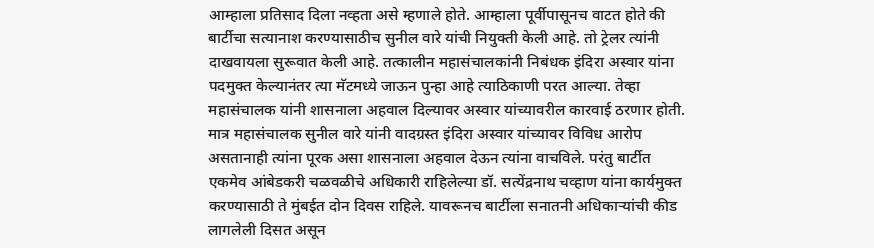आम्हाला प्रतिसाद दिला नव्हता असे म्हणाले होते. आम्हाला पूर्वीपासूनच वाटत होते की बार्टीचा सत्यानाश करण्यासाठीच सुनील वारे यांची नियुक्ती केली आहे. तो ट्रेलर त्यांनी दाखवायला सुरूवात केली आहे. तत्कालीन महासंचालकांनी निबंधक इंदिरा अस्वार यांना पदमुक्त केल्यानंतर त्या मॅटमध्ये जाऊन पुन्हा आहे त्याठिकाणी परत आल्या. तेव्हा महासंचालक यांनी शासनाला अहवाल दिल्यावर अस्वार यांच्यावरील कारवाई ठरणार होती. मात्र महासंचालक सुनील वारे यांनी वादग्रस्त इंदिरा अस्वार यांच्यावर विविध आरोप असतानाही त्यांना पूरक असा शासनाला अहवाल देऊन त्यांना वाचविले. परंतु बार्टीत एकमेव आंबेडकरी चळवळीचे अधिकारी राहिलेल्या डॉ. सत्येंद्रनाथ चव्हाण यांना कार्यमुक्त करण्यासाठी ते मुंबईत दोन दिवस राहिले. यावरूनच बार्टीला सनातनी अधिकाऱ्यांची कीड लागलेली दिसत असून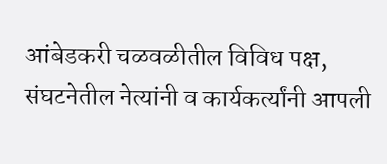आंबेडकरी चळवळीतील विविध पक्ष, संघटनेतील नेत्यांनी व कार्यकर्त्यांनी आपली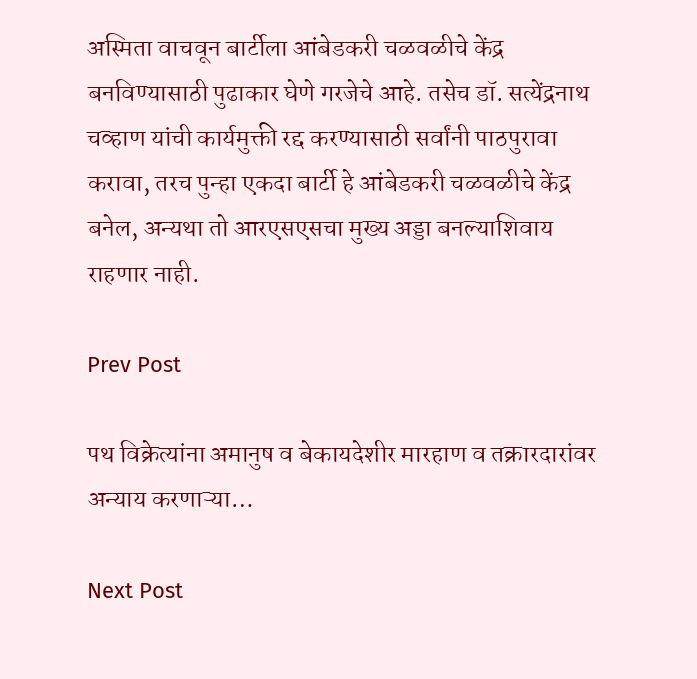अस्मिता वाचवून बार्टीला आंबेडकरी चळवळीचे केंद्र बनविण्यासाठी पुढाकार घेणे गरजेचे आहे. तसेच डॉ. सत्येंद्रनाथ चव्हाण यांची कार्यमुक्ती रद्द करण्यासाठी सर्वांनी पाठपुरावा करावा, तरच पुन्हा एकदा बार्टी हे आंबेडकरी चळवळीचे केंद्र बनेल, अन्यथा तो आरएसएसचा मुख्य अड्डा बनल्याशिवाय राहणार नाही.

Prev Post

पथ विक्रेत्यांना अमानुष व बेकायदेशीर मारहाण व तक्रारदारांवर अन्याय करणाऱ्या…

Next Post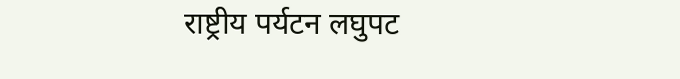राष्ट्रीय पर्यटन लघुपट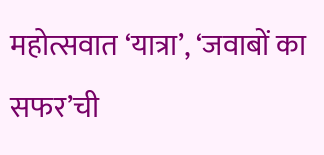महोत्सवात ‘यात्रा’, ‘जवाबों का सफर’ची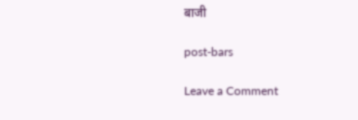बाजी

post-bars

Leave a Comment